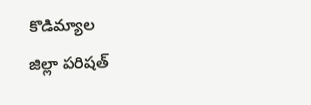కొడిమ్యాల
జిల్లా పరిషత్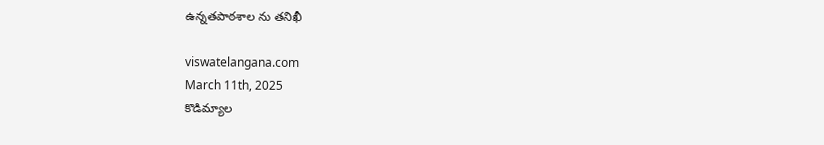ఉన్నతపాఠశాల ను తనిఖీ

viswatelangana.com
March 11th, 2025
కొడిమ్యాల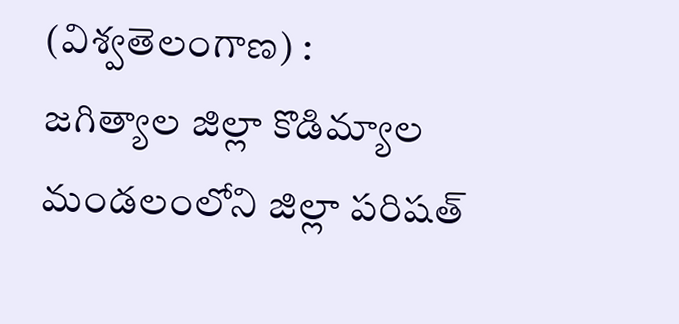(విశ్వతెలంగాణ) :
జగిత్యాల జిల్లా కొడిమ్యాల మండలంలోని జిల్లా పరిషత్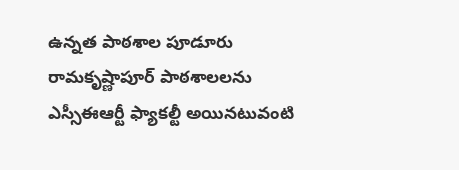ఉన్నత పాఠశాల పూడూరు రామకృష్ణాపూర్ పాఠశాలలను ఎస్సీఈఆర్టీ ఫ్యాకల్టీ అయినటువంటి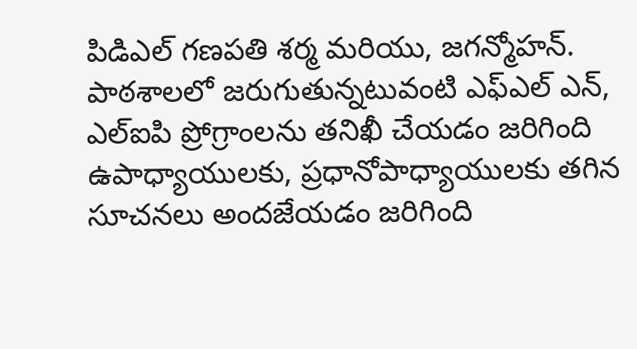పిడిఎల్ గణపతి శర్మ మరియు, జగన్మోహన్. పాఠశాలలో జరుగుతున్నటువంటి ఎఫ్ఎల్ ఎన్, ఎల్ఐపి ప్రోగ్రాంలను తనిఖీ చేయడం జరిగింది ఉపాధ్యాయులకు, ప్రధానోపాధ్యాయులకు తగిన సూచనలు అందజేయడం జరిగింది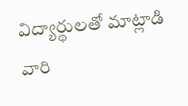విద్యార్థులతో మాట్లాడి వారి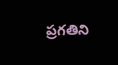ప్రగతిని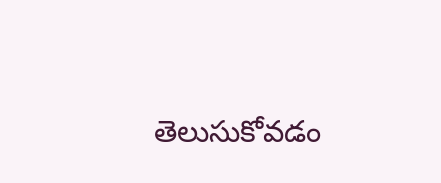తెలుసుకోవడం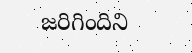జరిగిందిని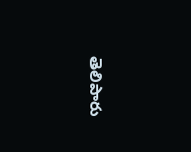తెలిపారు